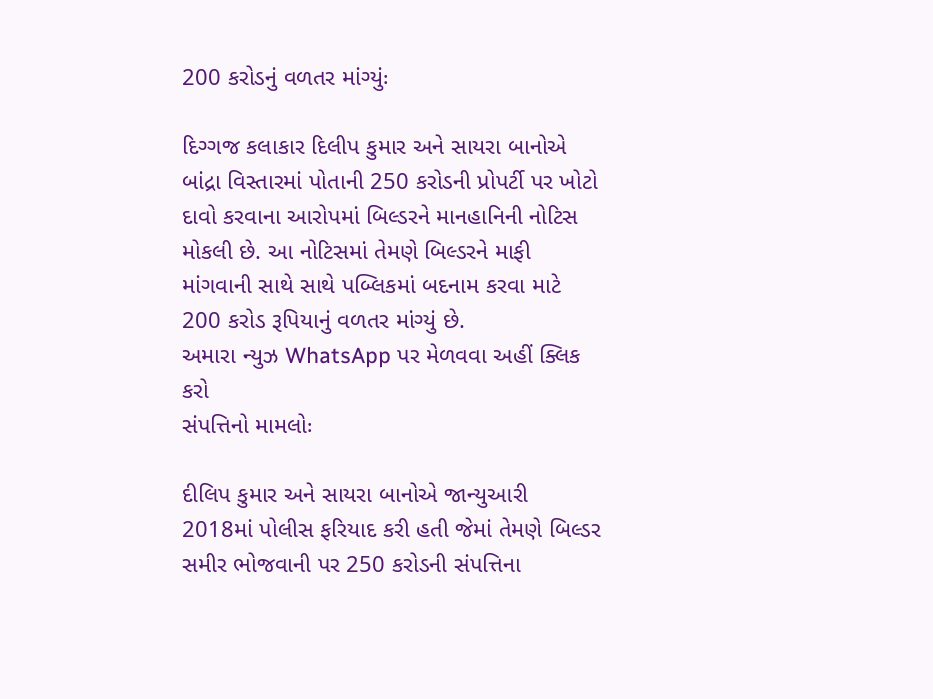200 કરોડનું વળતર માંગ્યુંઃ

દિગ્ગજ કલાકાર દિલીપ કુમાર અને સાયરા બાનોએ બાંદ્રા વિસ્તારમાં પોતાની 250 કરોડની પ્રોપર્ટી પર ખોટો દાવો કરવાના આરોપમાં બિલ્ડરને માનહાનિની નોટિસ મોકલી છે. આ નોટિસમાં તેમણે બિલ્ડરને માફી માંગવાની સાથે સાથે પબ્લિકમાં બદનામ કરવા માટે 200 કરોડ રૂપિયાનું વળતર માંગ્યું છે.
અમારા ન્યુઝ WhatsApp પર મેળવવા અહીં ક્લિક કરો
સંપત્તિનો મામલોઃ

દીલિપ કુમાર અને સાયરા બાનોએ જાન્યુઆરી 2018માં પોલીસ ફરિયાદ કરી હતી જેમાં તેમણે બિલ્ડર સમીર ભોજવાની પર 250 કરોડની સંપત્તિના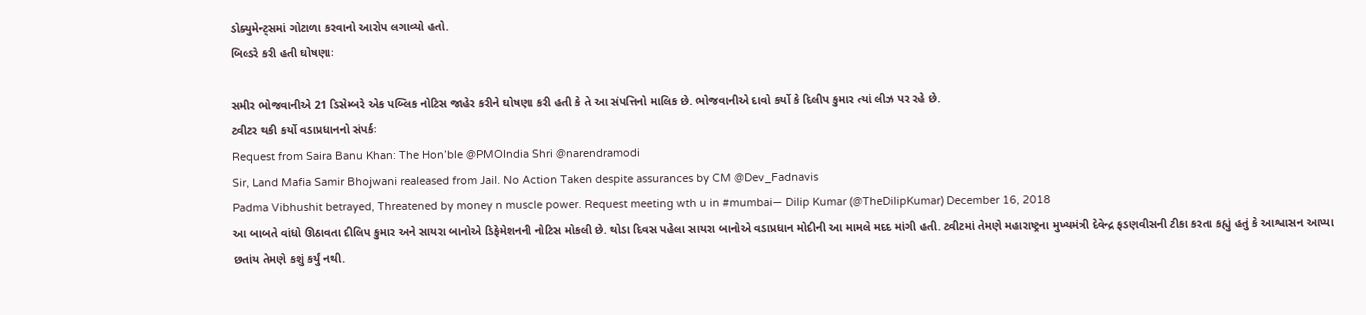ડોક્યુમેન્ટ્સમાં ગોટાળા કરવાનો આરોપ લગાવ્યો હતો.
બિલ્ડરે કરી હતી ઘોષણાઃ

સમીર ભોજવાનીએ 21 ડિસેમ્બરે એક પબ્લિક નોટિસ જાહેર કરીને ઘોષણા કરી હતી કે તે આ સંપત્તિનો માલિક છે. ભોજવાનીએ દાવો કર્યો કે દિલીપ કુમાર ત્યાં લીઝ પર રહે છે.
ટ્વીટર થકી કર્યો વડાપ્રધાનનો સંપર્કઃ
Request from Saira Banu Khan: The Hon’ble @PMOIndia Shri @narendramodi
Sir, Land Mafia Samir Bhojwani realeased from Jail. No Action Taken despite assurances by CM @Dev_Fadnavis
Padma Vibhushit betrayed, Threatened by money n muscle power. Request meeting wth u in #mumbai— Dilip Kumar (@TheDilipKumar) December 16, 2018
આ બાબતે વાંધો ઊઠાવતા દીલિપ કુમાર અને સાયરા બાનોએ ડિફેમેશનની નોટિસ મોકલી છે. થોડા દિવસ પહેલા સાયરા બાનોએ વડાપ્રધાન મોદીની આ મામલે મદદ માંગી હતી. ટ્વીટમાં તેમણે મહારાષ્ટ્રના મુખ્યમંત્રી દેવેન્દ્ર ફડણવીસની ટીકા કરતા કહ્યું હતું કે આશ્વાસન આપ્યા છતાંય તેમણે કશું કર્યું નથી.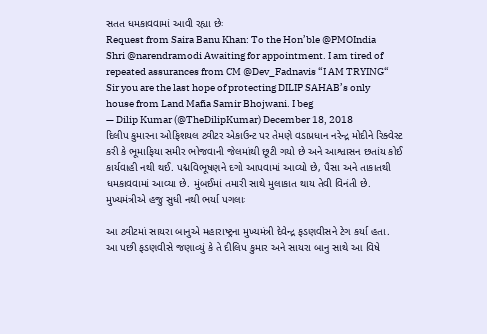સતત ધમકાવવામાં આવી રહ્યા છેઃ
Request from Saira Banu Khan: To the Hon’ble @PMOIndia Shri @narendramodi Awaiting for appointment. I am tired of repeated assurances from CM @Dev_Fadnavis “I AM TRYING“ Sir you are the last hope of protecting DILIP SAHAB’s only house from Land Mafia Samir Bhojwani. I beg
— Dilip Kumar (@TheDilipKumar) December 18, 2018
દિલીપ કુમારના ઓફિશયલ ટ્વીટર એકાઉન્ટ પર તેમણે વડાપ્રધાન નરેન્દ્ર મોદીને રિક્વેસ્ટ કરી કે ભૂમાફિયા સમીર ભોજવાની જેલમાંથી છૂટી ગયો છે અને આશ્વાસન છતાંય કોઈ કાર્યવાહી નથી થઈ. પદ્મવિભૂષણને દગો આપવામાં આવ્યો છે, પૈસા અને તાકાતથી ધમકાવવામાં આવ્યા છે. મુંબઈમાં તમારી સાથે મુલાકાત થાય તેવી વિનંતી છે.
મુખ્યમંત્રીએ હજુ સુધી નથી ભર્યા પગલાઃ

આ ટ્વીટમાં સાયરા બાનુએ મહારાષ્ટ્રના મુખ્યમંત્રી દેવેન્દ્ર ફડણવીસને ટેગ કર્યા હતા. આ પછી ફડણવીસે જણાવ્યું કે તે દીલિપ કુમાર અને સાયરા બાનુ સાથે આ વિષે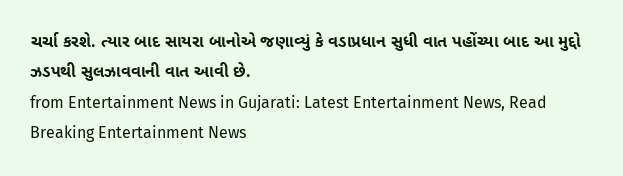ચર્ચા કરશે. ત્યાર બાદ સાયરા બાનોએ જણાવ્યું કે વડાપ્રધાન સુધી વાત પહોંચ્યા બાદ આ મુદ્દો ઝડપથી સુલઝાવવાની વાત આવી છે.
from Entertainment News in Gujarati: Latest Entertainment News, Read Breaking Entertainment News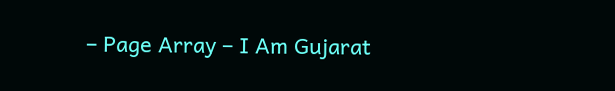– Page Array – I Am Gujarat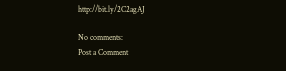http://bit.ly/2C2agAJ

No comments:
Post a Comment